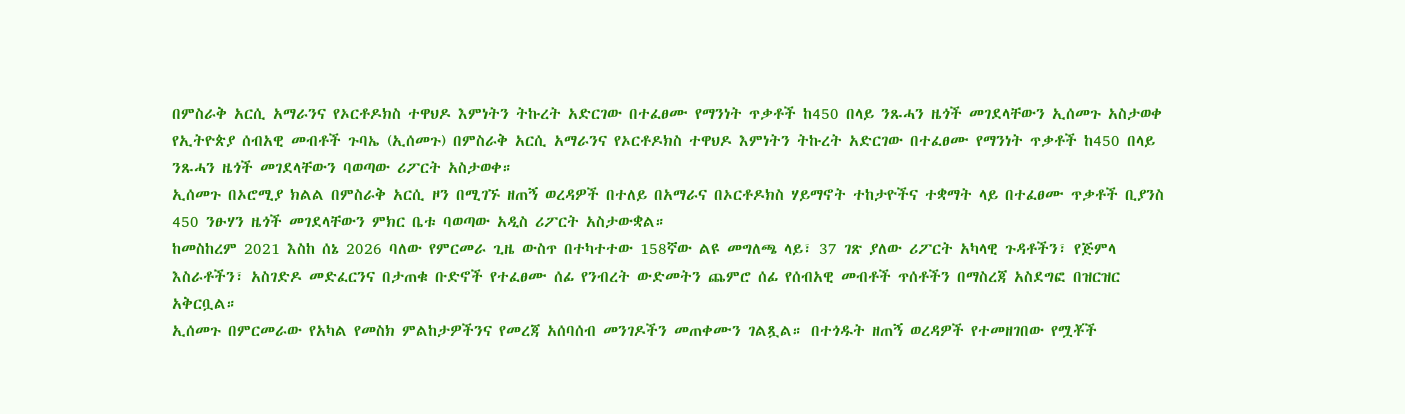በምስራቅ አርሲ አማራንና የኦርቶዶክስ ተዋህዶ እምነትን ትኩረት አድርገው በተፈፀሙ የማንነት ጥቃቶች ከ450 በላይ ንጹሓን ዜጎች መገደላቸውን ኢሰመጉ አስታወቀ
የኢትዮጵያ ሰብአዊ መብቶች ጉባኤ (ኢሰመጉ) በምስራቅ አርሲ አማራንና የኦርቶዶክስ ተዋህዶ እምነትን ትኩረት አድርገው በተፈፀሙ የማንነት ጥቃቶች ከ450 በላይ ንጹሓን ዜጎች መገደላቸውን ባወጣው ሪፖርት አስታወቀ።
ኢሰመጉ በኦሮሚያ ክልል በምስራቅ አርሲ ዞን በሚገኙ ዘጠኝ ወረዳዎች በተለይ በአማራና በኦርቶዶክስ ሃይማኖት ተከታዮችና ተቋማት ላይ በተፈፀሙ ጥቃቶች ቢያንስ 450 ንፁሃን ዜጎች መገደላቸውን ምክር ቤቱ ባወጣው አዲስ ሪፖርት አስታውቋል።
ከመስከረም 2021 እስከ ሰኔ 2026 ባለው የምርመራ ጊዜ ውስጥ በተካተተው 158ኛው ልዩ መግለጫ ላይ፣ 37 ገጽ ያለው ሪፖርት አካላዊ ጉዳቶችን፣ የጅምላ እስራቶችን፣ አስገድዶ መድፈርንና በታጠቁ ቡድኖች የተፈፀሙ ሰፊ የንብረት ውድመትን ጨምሮ ሰፊ የሰብአዊ መብቶች ጥሰቶችን በማስረጃ አስደግፎ በዝርዝር አቅርቧል።
ኢሰመጉ በምርመራው የአካል የመስክ ምልከታዎችንና የመረጃ አሰባሰብ መንገዶችን መጠቀሙን ገልጿል። በተጎዱት ዘጠኝ ወረዳዎች የተመዘገበው የሟቾች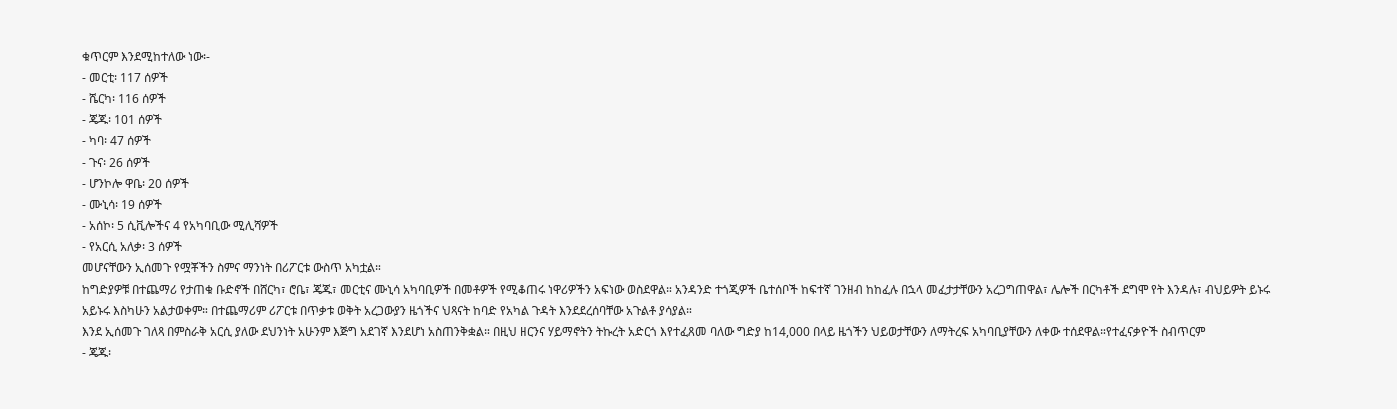ቁጥርም እንደሚከተለው ነው፡-
- መርቲ፡ 117 ሰዎች
- ሼርካ፡ 116 ሰዎች
- ጄጁ፡ 101 ሰዎች
- ካባ፡ 47 ሰዎች
- ጉና፡ 26 ሰዎች
- ሆንኮሎ ዋቤ፡ 20 ሰዎች
- ሙኒሳ፡ 19 ሰዎች
- አሰኮ፡ 5 ሲቪሎችና 4 የአካባቢው ሚሊሻዎች
- የአርሲ አለቃ፡ 3 ሰዎች
መሆናቸውን ኢሰመጉ የሟቾችን ስምና ማንነት በሪፖርቱ ውስጥ አካቷል።
ከግድያዎቹ በተጨማሪ የታጠቁ ቡድኖች በሸርካ፣ ሮቤ፣ ጄጁ፣ መርቲና ሙኒሳ አካባቢዎች በመቶዎች የሚቆጠሩ ነዋሪዎችን አፍነው ወስደዋል። አንዳንድ ተጎጂዎች ቤተሰቦች ከፍተኛ ገንዘብ ከከፈሉ በኋላ መፈታታቸውን አረጋግጠዋል፣ ሌሎች በርካቶች ደግሞ የት እንዳሉ፣ ብህይዎት ይኑሩ አይኑሩ እስካሁን አልታወቀም። በተጨማሪም ሪፖርቱ በጥቃቱ ወቅት አረጋውያን ዜጎችና ህጻናት ከባድ የአካል ጉዳት እንደደረሰባቸው አጉልቶ ያሳያል።
እንደ ኢሰመጉ ገለጻ በምስራቅ አርሲ ያለው ደህንነት አሁንም እጅግ አደገኛ እንደሆነ አስጠንቅቋል። በዚህ ዘርንና ሃይማኖትን ትኩረት አድርጎ እየተፈጸመ ባለው ግድያ ከ14,000 በላይ ዜጎችን ህይወታቸውን ለማትረፍ አካባቢያቸውን ለቀው ተሰደዋል።የተፈናቃዮች ስብጥርም
- ጄጁ፡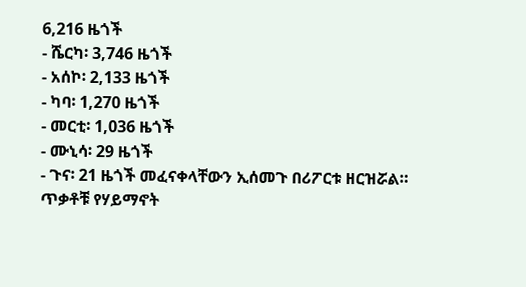6,216 ዜጎች
- ሼርካ፡ 3,746 ዜጎች
- አሰኮ፡ 2,133 ዜጎች
- ካባ፡ 1,270 ዜጎች
- መርቲ፡ 1,036 ዜጎች
- ሙኒሳ፡ 29 ዜጎች
- ጉና፡ 21 ዜጎች መፈናቀላቸውን ኢሰመጉ በሪፖርቱ ዘርዝሯል።
ጥቃቶቹ የሃይማኖት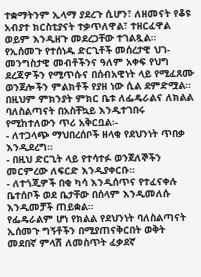ተቋማትንም ኢላማ ያደረጉ ሲሆን፣ ለዘመናት የቆዩ አብያተ ክርስቲያናት ተቃጥለዋል፣ ተዘርፈዋል ወይም እንዲዘጉ መደረጋቸው ተገልጿል።
የኢሰመጉ የተሰነዱ ድርጊቶች መሰረታዊ ህገ-መንግስታዊ መብቶችንና ዓለም አቀፍ የህግ ደረጃዎችን የሚጥሱና በሰብአዊነት ላይ የሚፈጸሙ ወንጀሎችን ምልክቶች የያዘ ነው ሲል ደምድሟል። በዚህም ምክንያት ምክር ቤቱ ለፌዴራልና ለክልል ባለስልጣናት በአስቸኳይ እንዲተገበሩ የሚከተለውን ጥሪ አቅርቧል፡-
- ለተጋላጭ ማህበረሰቦች ዘላቂ የደህንነት ጥበቃ እንዲደረግ።
- በዚህ ድርጊት ላይ የተሳተፉ ወንጀለኞችን መርምረው ለፍርድ እንዲያቀርቡ።
- ለተጎጂዎች በቂ ካሳ እንዲሰጥና የተፈናቀሉ ቤተሰቦች ወደ ቤታቸው በሰላም እንዲመለሱ እንዲመቻች ጠይቋል።
የፌዴራልም ሆነ የክልል የደህንነት ባለስልጣናት ኢሰመጉ ግኝቶችን በሚያጠናቅርበት ወቅት መደበኛ ምላሽ ለመስጥት ፈቃደኛ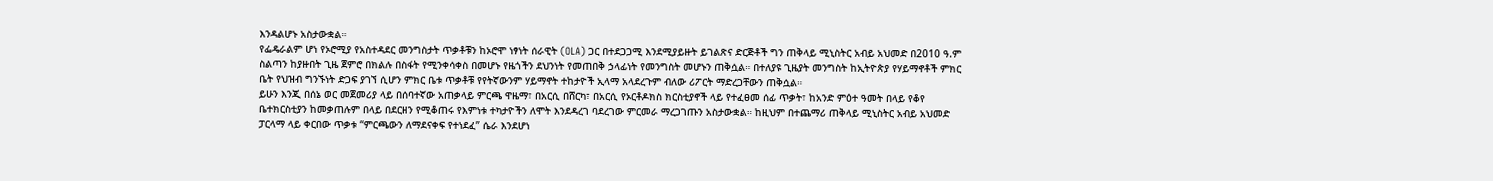እንዳልሆኑ አስታውቋል።
የፌዴራልም ሆነ የኦሮሚያ የአስተዳደር መንግስታት ጥቃቶቹን ከኦሮሞ ነፃነት ሰራዊት (OLA) ጋር በተደጋጋሚ እንደሚያይዙት ይገልጽና ድርጅቶች ግን ጠቅላይ ሚኒስትር አብይ አህመድ በ2010 ዓ.ም ስልጣን ከያዙበት ጊዜ ጀምሮ በክልሉ በስፋት የሚንቀሳቀስ በመሆኑ የዜጎችን ደህንነት የመጠበቅ ኃላፊነት የመንግስት መሆኑን ጠቅሷል። በተለያዩ ጊዜያት መንግስት ከኢትዮጵያ የሃይማኖቶች ምክር ቤት የህዝብ ግንኙነት ድጋፍ ያገኘ ሲሆን ምክር ቤቱ ጥቃቶቹ የየትኛውንም ሃይማኖት ተከታዮች ኢላማ አላደረጉም ብለው ሪፖርት ማድረጋቸውን ጠቅሷል።
ይሁን እንጂ በሰኔ ወር መጀመሪያ ላይ በሰባተኛው አጠቃላይ ምርጫ ዋዜማ፣ በአርሲ በሸርካ፣ በአርሲ የኦርቶዶክስ ክርስቲያኖች ላይ የተፈፀመ ሰፊ ጥቃት፣ ከአንድ ምዕተ ዓመት በላይ የቆየ ቤተክርስቲያን ከመቃጠሉም በላይ በደርዘን የሚቆጠሩ የእምነቱ ተካታዮችን ለሞት እንደዳረገ ባደረገው ምርመራ ማረጋገጡን አስታውቋል። ከዚህም በተጨማሪ ጠቅላይ ሚኒስትር አብይ አህመድ ፓርላማ ላይ ቀርበው ጥቃቱ “ምርጫውን ለማደናቀፍ የተነደፈ” ሴራ እንደሆነ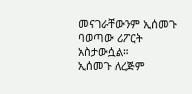መናገራቸውንም ኢሰመጉ ባወጣው ሪፖርት አስታውሷል።
ኢሰመጉ ለረጅም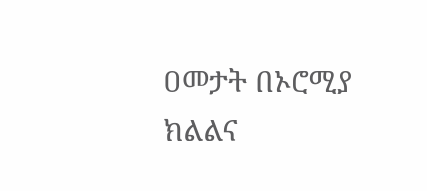ዐመታት በኦሮሚያ ክልልና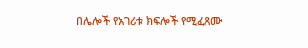በሌሎች የአገሪቱ ክፍሎች የሚፈጸሙ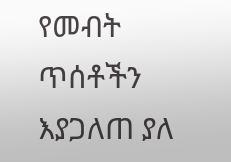የመብት ጥሰቶችን እያጋለጠ ያለ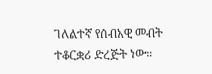ገለልተኛ የሰብአዊ መብት ተቆርቋሪ ድረጅት ነው።